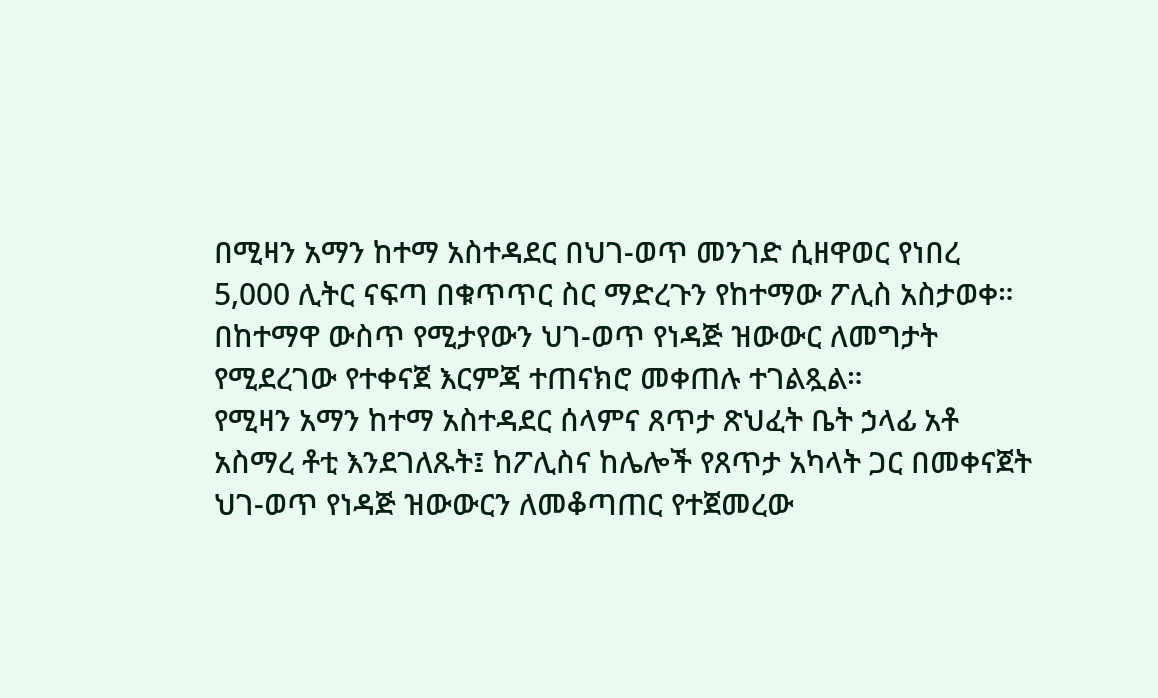በሚዛን አማን ከተማ አስተዳደር በህገ-ወጥ መንገድ ሲዘዋወር የነበረ 5,000 ሊትር ናፍጣ በቁጥጥር ስር ማድረጉን የከተማው ፖሊስ አስታወቀ።
በከተማዋ ውስጥ የሚታየውን ህገ-ወጥ የነዳጅ ዝውውር ለመግታት የሚደረገው የተቀናጀ እርምጃ ተጠናክሮ መቀጠሉ ተገልጿል።
የሚዛን አማን ከተማ አስተዳደር ሰላምና ጸጥታ ጽህፈት ቤት ኃላፊ አቶ አስማረ ቶቲ እንደገለጹት፤ ከፖሊስና ከሌሎች የጸጥታ አካላት ጋር በመቀናጀት ህገ-ወጥ የነዳጅ ዝውውርን ለመቆጣጠር የተጀመረው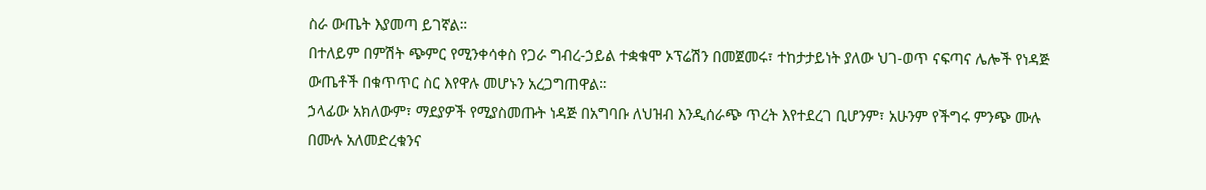ስራ ውጤት እያመጣ ይገኛል።
በተለይም በምሽት ጭምር የሚንቀሳቀስ የጋራ ግብረ-ኃይል ተቋቁሞ ኦፕሬሽን በመጀመሩ፣ ተከታታይነት ያለው ህገ-ወጥ ናፍጣና ሌሎች የነዳጅ ውጤቶች በቁጥጥር ስር እየዋሉ መሆኑን አረጋግጠዋል።
ኃላፊው አክለውም፣ ማደያዎች የሚያስመጡት ነዳጅ በአግባቡ ለህዝብ እንዲሰራጭ ጥረት እየተደረገ ቢሆንም፣ አሁንም የችግሩ ምንጭ ሙሉ በሙሉ አለመድረቁንና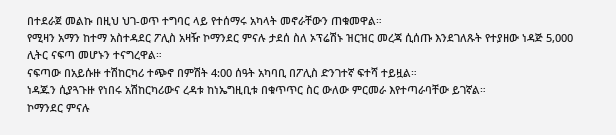በተደራጀ መልኩ በዚህ ህገ-ወጥ ተግባር ላይ የተሰማሩ አካላት መኖራቸውን ጠቁመዋል።
የሚዛን አማን ከተማ አስተዳደር ፖሊስ አዛዥ ኮማንደር ምናሉ ታደሰ ስለ ኦፕሬሽኑ ዝርዝር መረጃ ሲሰጡ እንደገለጹት የተያዘው ነዳጅ 5,000 ሊትር ናፍጣ መሆኑን ተናግረዋል።
ናፍጣው በአይሱዙ ተሽከርካሪ ተጭኖ በምሽት 4:00 ሰዓት አካባቢ በፖሊስ ድንገተኛ ፍተሻ ተይዟል።
ነዳጁን ሲያጓጉዙ የነበሩ አሽከርካሪውና ረዳቱ ከነኤግዚቢቱ በቁጥጥር ስር ውለው ምርመራ እየተጣራባቸው ይገኛል።
ኮማንደር ምናሉ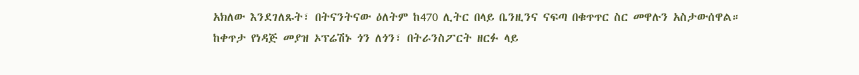አክለው እንደገለጹት፣ በትናንትናው ዕለትም ከ470 ሊትር በላይ ቤንዚንና ናፍጣ በቁጥጥር ስር መዋሉን አስታውሰዋል።
ከቀጥታ የነዳጅ መያዝ ኦፕሬሽኑ ጎን ለጎን፣ በትራንስፖርት ዘርፉ ላይ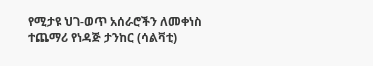የሚታዩ ህገ-ወጥ አሰራሮችን ለመቀነስ ተጨማሪ የነዳጅ ታንከር (ሳልቫቲ)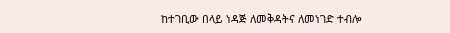ከተገቢው በላይ ነዳጅ ለመቅዳትና ለመነገድ ተብሎ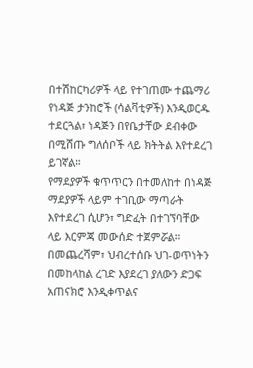በተሽከርካሪዎች ላይ የተገጠሙ ተጨማሪ የነዳጅ ታንከሮች (ሳልቫቲዎች) እንዲወርዱ ተደርጓል፣ ነዳጅን በየቤታቸው ደብቀው በሚሸጡ ግለሰቦች ላይ ክትትል እየተደረገ ይገኛል።
የማደያዎች ቁጥጥርን በተመለከተ በነዳጅ ማደያዎች ላይም ተገቢው ማጣራት እየተደረገ ሲሆን፣ ግድፈት በተገኘባቸው ላይ እርምጃ መውሰድ ተጀምሯል።
በመጨረሻም፣ ህብረተሰቡ ህገ-ወጥነትን በመከላከል ረገድ እያደረገ ያለውን ድጋፍ አጠናክሮ እንዲቀጥልና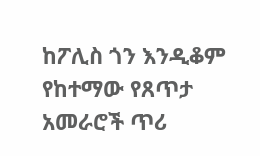ከፖሊስ ጎን እንዲቆም የከተማው የጸጥታ አመራሮች ጥሪ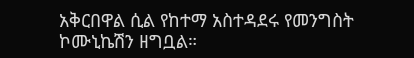አቅርበዋል ሲል የከተማ አስተዳደሩ የመንግስት ኮሙኒኬሽን ዘግቧል።